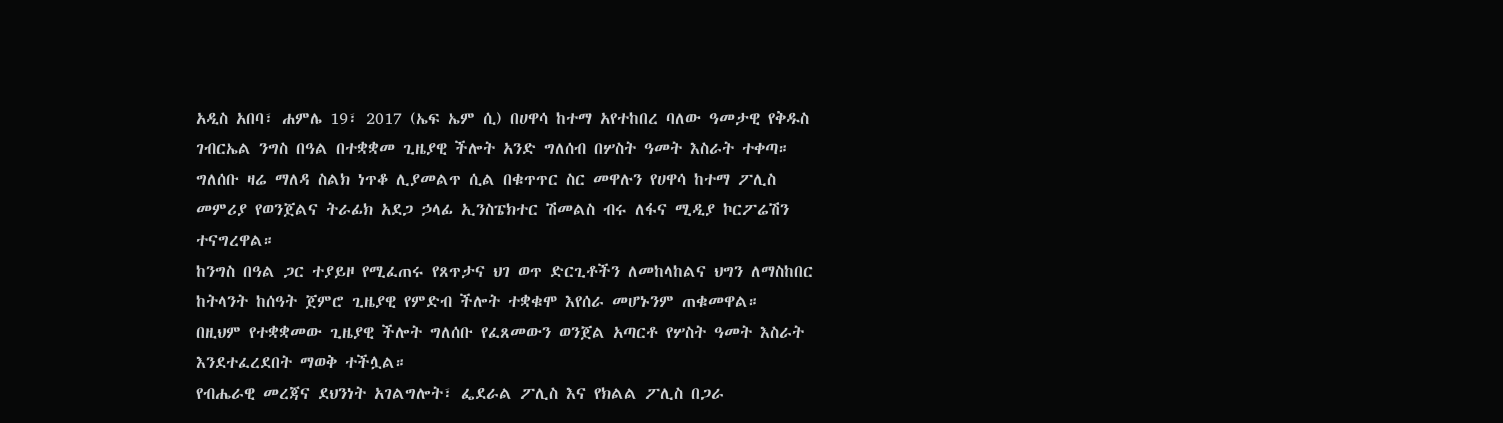አዲስ አበባ፣ ሐምሌ 19፣ 2017 (ኤፍ ኤም ሲ) በሀዋሳ ከተማ አየተከበረ ባለው ዓመታዊ የቅዱስ ገብርኤል ንግስ በዓል በተቋቋመ ጊዜያዊ ችሎት አንድ ግለሰብ በሦስት ዓመት እስራት ተቀጣ።
ግለሰቡ ዛሬ ማለዳ ስልክ ነጥቆ ሊያመልጥ ሲል በቁጥጥር ስር መዋሉን የሀዋሳ ከተማ ፖሊስ መምሪያ የወንጀልና ትራፊክ አደጋ ኃላፊ ኢንስፔክተር ሽመልስ ብሩ ለፋና ሚዲያ ኮርፖሬሽን ተናግረዋል።
ከንግስ በዓል ጋር ተያይዞ የሚፈጠሩ የጸጥታና ህገ ወጥ ድርጊቶችን ለመከላከልና ህግን ለማስከበር ከትላንት ከሰዓት ጀምሮ ጊዜያዊ የምድብ ችሎት ተቋቁሞ እየሰራ መሆኑንም ጠቁመዋል።
በዚህም የተቋቋመው ጊዜያዊ ችሎት ግለሰቡ የፈጸመውን ወንጀል አጣርቶ የሦስት ዓመት እስራት እንደተፈረደበት ማወቅ ተችሏል።
የብሔራዊ መረጃና ደህንነት አገልግሎት፣ ፌደራል ፖሊስ እና የክልል ፖሊስ በጋራ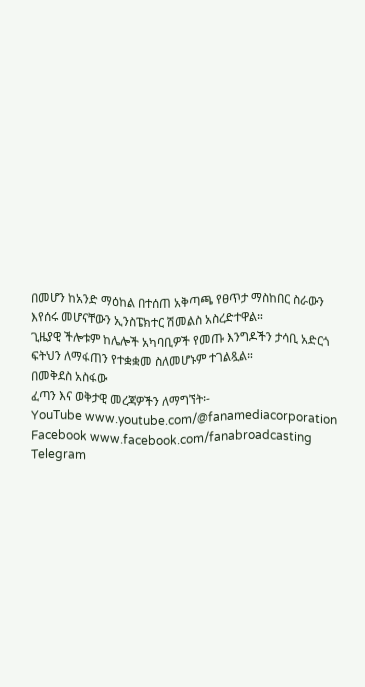በመሆን ከአንድ ማዕከል በተሰጠ አቅጣጫ የፀጥታ ማስከበር ስራውን እየሰሩ መሆናቸውን ኢንስፔክተር ሽመልስ አስረድተዋል።
ጊዜያዊ ችሎቱም ከሌሎች አካባቢዎች የመጡ እንግዶችን ታሳቢ አድርጎ ፍትህን ለማፋጠን የተቋቋመ ስለመሆኑም ተገልጿል።
በመቅደስ አስፋው
ፈጣን እና ወቅታዊ መረጃዎችን ለማግኘት፡-
YouTube www.youtube.com/@fanamediacorporation
Facebook www.facebook.com/fanabroadcasting
Telegram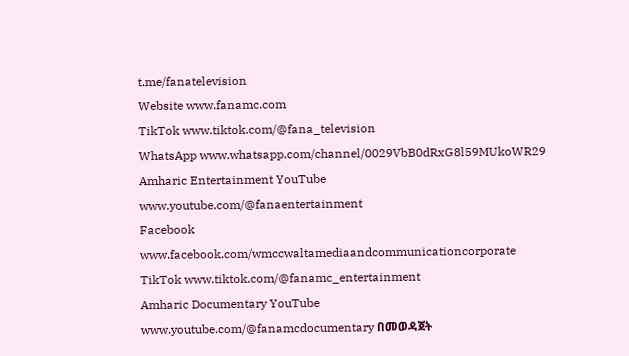t.me/fanatelevision
Website www.fanamc.com
TikTok www.tiktok.com/@fana_television
WhatsApp www.whatsapp.com/channel/0029VbB0dRxG8l59MUkoWR29
Amharic Entertainment YouTube www.youtube.com/@fanaentertainment
Facebook www.facebook.com/wmccwaltamediaandcommunicationcorporate
TikTok www.tiktok.com/@fanamc_entertainment
Amharic Documentary YouTube www.youtube.com/@fanamcdocumentary በመወዳጀት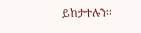ይከታተሉን፡፡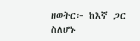ዘወትር፦ ከእኛ ጋር ስለሆኑ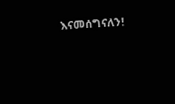እናመሰግናለን!